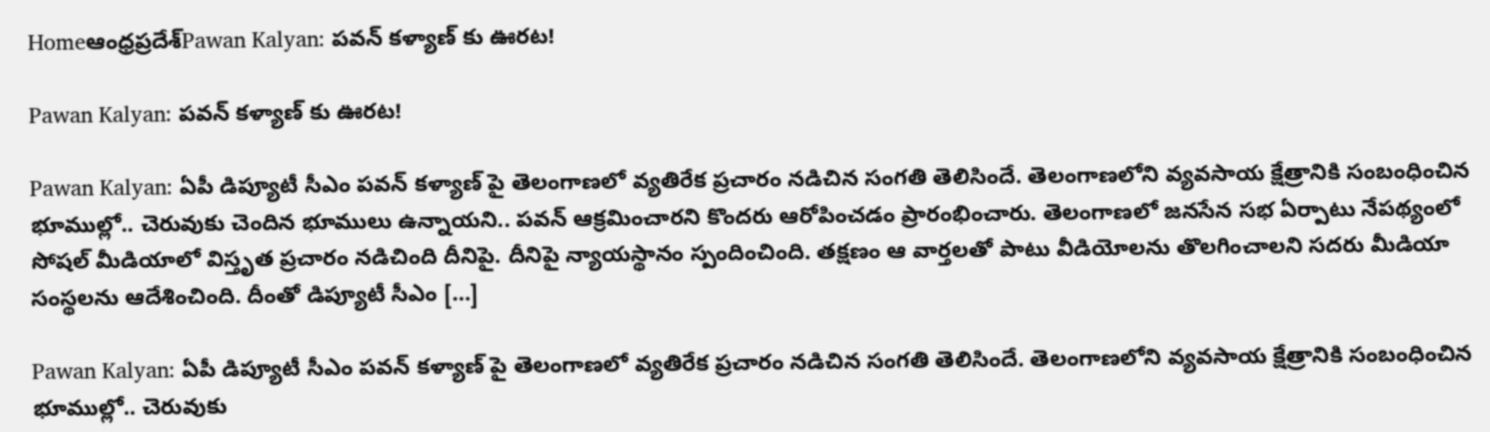Homeఆంధ్రప్రదేశ్‌Pawan Kalyan: పవన్ కళ్యాణ్ కు ఊరట!

Pawan Kalyan: పవన్ కళ్యాణ్ కు ఊరట!

Pawan Kalyan: ఏపీ డిప్యూటీ సీఎం పవన్ కళ్యాణ్ పై తెలంగాణలో వ్యతిరేక ప్రచారం నడిచిన సంగతి తెలిసిందే. తెలంగాణలోని వ్యవసాయ క్షేత్రానికి సంబంధించిన భూముల్లో.. చెరువుకు చెందిన భూములు ఉన్నాయని.. పవన్ ఆక్రమించారని కొందరు ఆరోపించడం ప్రారంభించారు. తెలంగాణలో జనసేన సభ ఏర్పాటు నేపథ్యంలో సోషల్ మీడియాలో విస్తృత ప్రచారం నడిచింది దీనిపై. దీనిపై న్యాయస్థానం స్పందించింది. తక్షణం ఆ వార్తలతో పాటు వీడియోలను తొలగించాలని సదరు మీడియా సంస్థలను ఆదేశించింది. దీంతో డిప్యూటీ సీఎం […]

Pawan Kalyan: ఏపీ డిప్యూటీ సీఎం పవన్ కళ్యాణ్ పై తెలంగాణలో వ్యతిరేక ప్రచారం నడిచిన సంగతి తెలిసిందే. తెలంగాణలోని వ్యవసాయ క్షేత్రానికి సంబంధించిన భూముల్లో.. చెరువుకు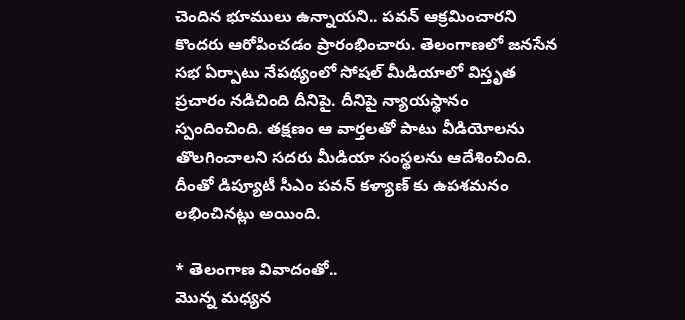చెందిన భూములు ఉన్నాయని.. పవన్ ఆక్రమించారని కొందరు ఆరోపించడం ప్రారంభించారు. తెలంగాణలో జనసేన సభ ఏర్పాటు నేపథ్యంలో సోషల్ మీడియాలో విస్తృత ప్రచారం నడిచింది దీనిపై. దీనిపై న్యాయస్థానం స్పందించింది. తక్షణం ఆ వార్తలతో పాటు వీడియోలను తొలగించాలని సదరు మీడియా సంస్థలను ఆదేశించింది. దీంతో డిప్యూటీ సీఎం పవన్ కళ్యాణ్ కు ఉపశమనం లభించినట్లు అయింది.

* తెలంగాణ వివాదంతో..
మొన్న మధ్యన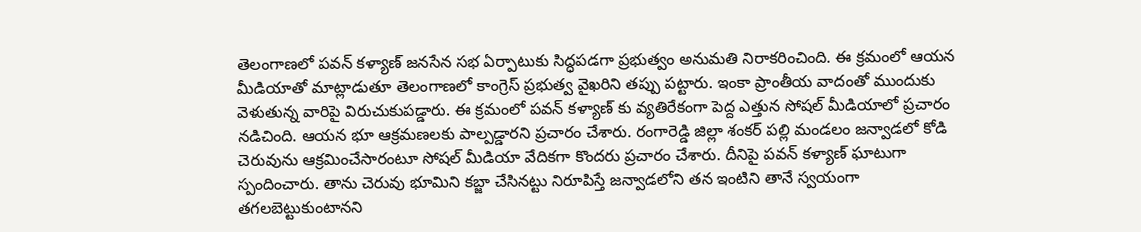తెలంగాణలో పవన్ కళ్యాణ్ జనసేన సభ ఏర్పాటుకు సిద్ధపడగా ప్రభుత్వం అనుమతి నిరాకరించింది. ఈ క్రమంలో ఆయన మీడియాతో మాట్లాడుతూ తెలంగాణలో కాంగ్రెస్ ప్రభుత్వ వైఖరిని తప్పు పట్టారు. ఇంకా ప్రాంతీయ వాదంతో ముందుకు వెళుతున్న వారిపై విరుచుకుపడ్డారు. ఈ క్రమంలో పవన్ కళ్యాణ్ కు వ్యతిరేకంగా పెద్ద ఎత్తున సోషల్ మీడియాలో ప్రచారం నడిచింది. ఆయన భూ ఆక్రమణలకు పాల్పడ్డారని ప్రచారం చేశారు. రంగారెడ్డి జిల్లా శంకర్ పల్లి మండలం జన్వాడలో కోడి చెరువును ఆక్రమించేసారంటూ సోషల్ మీడియా వేదికగా కొందరు ప్రచారం చేశారు. దీనిపై పవన్ కళ్యాణ్ ఘాటుగా స్పందించారు. తాను చెరువు భూమిని కబ్జా చేసినట్టు నిరూపిస్తే జన్వాడలోని తన ఇంటిని తానే స్వయంగా తగలబెట్టుకుంటానని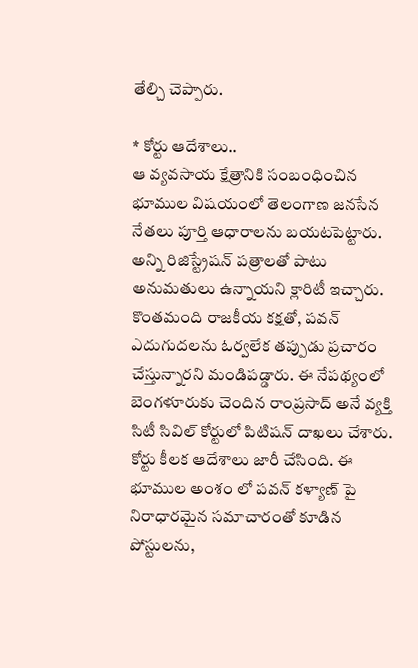తేల్చి చెప్పారు.

* కోర్టు ఆదేశాలు..
ఆ వ్యవసాయ క్షేత్రానికి సంబంధించిన భూముల విషయంలో తెలంగాణ జనసేన నేతలు పూర్తి ఆధారాలను బయటపెట్టారు. అన్ని రిజిస్ట్రేషన్ పత్రాలతో పాటు అనుమతులు ఉన్నాయని క్లారిటీ ఇచ్చారు. కొంతమంది రాజకీయ కక్షతో, పవన్ ఎదుగుదలను ఓర్వలేక తప్పుడు ప్రచారం చేస్తున్నారని మండిపడ్డారు. ఈ నేపథ్యంలో బెంగళూరుకు చెందిన రాంప్రసాద్ అనే వ్యక్తి సిటీ సివిల్ కోర్టులో పిటిషన్ దాఖలు చేశారు. కోర్టు కీలక ఆదేశాలు జారీ చేసింది. ఈ భూముల అంశం లో పవన్ కళ్యాణ్ పై నిరాధారమైన సమాచారంతో కూడిన పోస్టులను,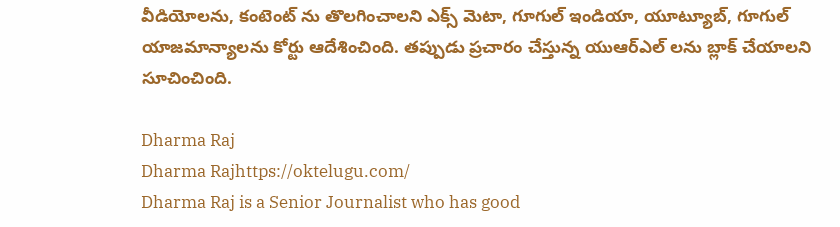వీడియోలను, కంటెంట్ ను తొలగించాలని ఎక్స్ మెటా, గూగుల్ ఇండియా, యూట్యూబ్, గూగుల్ యాజమాన్యాలను కోర్టు ఆదేశించింది. తప్పుడు ప్రచారం చేస్తున్న యుఆర్ఎల్ లను బ్లాక్ చేయాలని సూచించింది.

Dharma Raj
Dharma Rajhttps://oktelugu.com/
Dharma Raj is a Senior Journalist who has good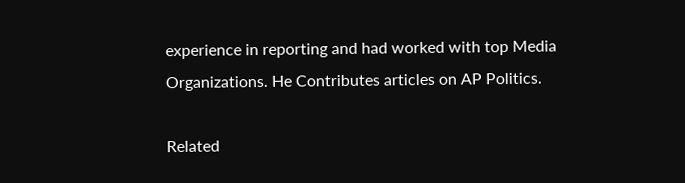experience in reporting and had worked with top Media Organizations. He Contributes articles on AP Politics.

Related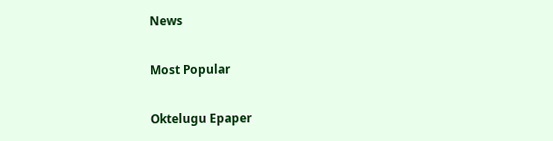News

Most Popular

Oktelugu Epaper